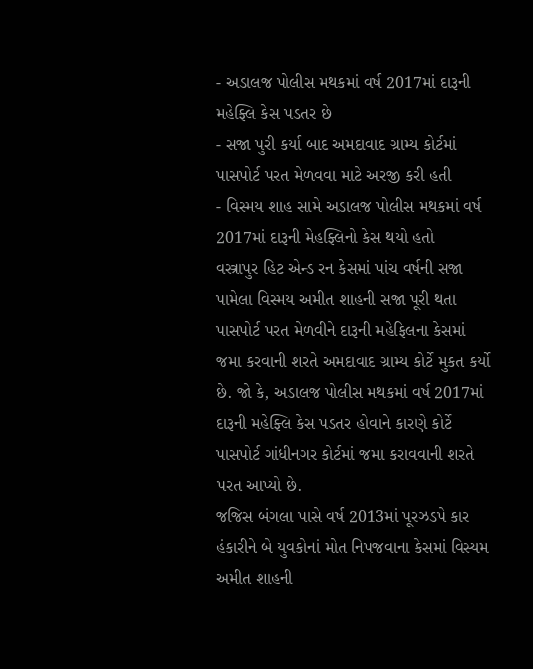- અડાલજ પોલીસ મથકમાં વર્ષ 2017માં દારૂની મહેફ્લિ કેસ પડતર છે
- સજા પુરી કર્યા બાદ અમદાવાદ ગ્રામ્ય કોર્ટમાં પાસપોર્ટ પરત મેળવવા માટે અરજી કરી હતી
- વિસ્મય શાહ સામે અડાલજ પોલીસ મથકમાં વર્ષ 2017માં દારૂની મેહફ્લિનો કેસ થયો હતો
વસ્ત્રાપુર હિટ એન્ડ રન કેસમાં પાંચ વર્ષની સજા પામેલા વિસ્મય અમીત શાહની સજા પૂરી થતા પાસપોર્ટ પરત મેળવીને દારૂની મહેફિલના કેસમાં જમા કરવાની શરતે અમદાવાદ ગ્રામ્ય કોર્ટે મુકત કર્યો છે. જો કે, અડાલજ પોલીસ મથકમાં વર્ષ 2017માં દારૂની મહેફ્લિ કેસ પડતર હોવાને કારણે કોર્ટે પાસપોર્ટ ગાંધીનગર કોર્ટમાં જમા કરાવવાની શરતે પરત આપ્યો છે.
જજિસ બંગલા પાસે વર્ષ 2013માં પૂરઝડપે કાર હંકારીને બે યુવકોનાં મોત નિપજવાના કેસમાં વિસ્યમ અમીત શાહની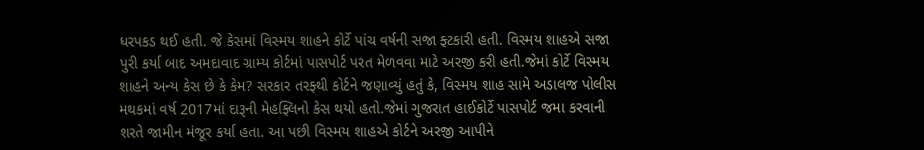ધરપકડ થઈ હતી. જે કેસમાં વિસ્મય શાહને કોર્ટે પાંચ વર્ષની સજા ફ્ટકારી હતી. વિસ્મય શાહએ સજા પુરી કર્યા બાદ અમદાવાદ ગ્રામ્ય કોર્ટમાં પાસપોર્ટ પરત મેળવવા માટે અરજી કરી હતી.જેમાં કોર્ટે વિસ્મય શાહને અન્ય કેસ છે કે કેમ? સરકાર તરફ્થી કોર્ટને જણાવ્યું હતું કે, વિસ્મય શાહ સામે અડાલજ પોલીસ મથકમાં વર્ષ 2017માં દારૂની મેહફ્લિનો કેસ થયો હતો.જેમાં ગુજરાત હાઈકોર્ટે પાસપોર્ટ જમા કરવાની શરતે જામીન મંજૂર કર્યા હતા. આ પછી વિસ્મય શાહએ કોર્ટને અરજી આપીને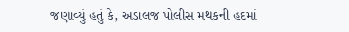જણાવ્યું હતું કે, અડાલજ પોલીસ મથકની હદમાં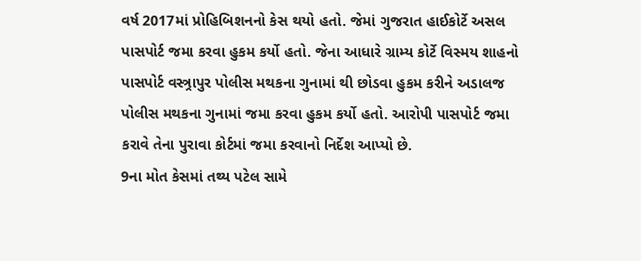વર્ષ 2017માં પ્રોહિબિશનનો કેસ થયો હતો. જેમાં ગુજરાત હાઈકોર્ટે અસલ પાસપોર્ટ જમા કરવા હુકમ કર્યો હતો. જેના આધારે ગ્રામ્ય કોર્ટે વિસ્મય શાહનો પાસપોર્ટ વસ્ત્ર્રાપુર પોલીસ મથકના ગુનામાં થી છોડવા હુકમ કરીને અડાલજ પોલીસ મથકના ગુનામાં જમા કરવા હુકમ કર્યો હતો. આરોપી પાસપોર્ટ જમા કરાવે તેના પુરાવા કોર્ટમાં જમા કરવાનો નિર્દેશ આપ્યો છે.
9ના મોત કેસમાં તથ્ય પટેલ સામે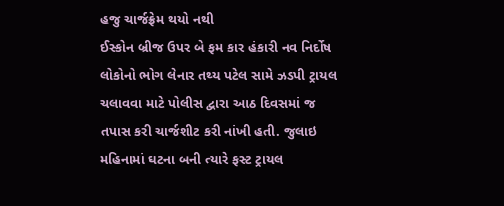હજુ ચાર્જફ્રેમ થયો નથી
ઈસ્કોન બ્રીજ ઉપર બે ફમ કાર હંકારી નવ નિર્દોષ લોકોનો ભોગ લેનાર તથ્ય પટેલ સામે ઝડપી ટ્રાયલ ચલાવવા માટે પોલીસ દ્વારા આઠ દિવસમાં જ તપાસ કરી ચાર્જશીટ કરી નાંખી હતી. જુલાઇ મહિનામાં ઘટના બની ત્યારે ફસ્ટ ટ્રાયલ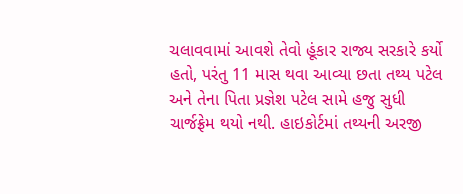ચલાવવામાં આવશે તેવો હૂંકાર રાજ્ય સરકારે કર્યો હતો, પરંતુ 11 માસ થવા આવ્યા છતા તથ્ય પટેલ અને તેના પિતા પ્રજ્ઞેશ પટેલ સામે હજુ સુધી ચાર્જફ્રેમ થયો નથી. હાઇકોર્ટમાં તથ્યની અરજી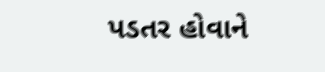પડતર હોવાને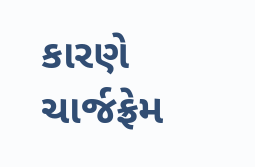કારણે ચાર્જફ્રેમ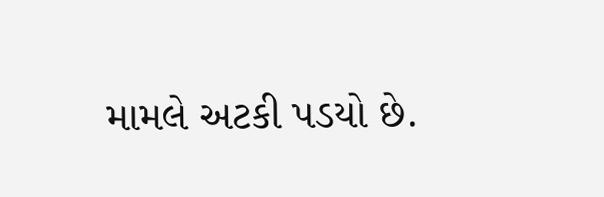મામલે અટકી પડયો છે.